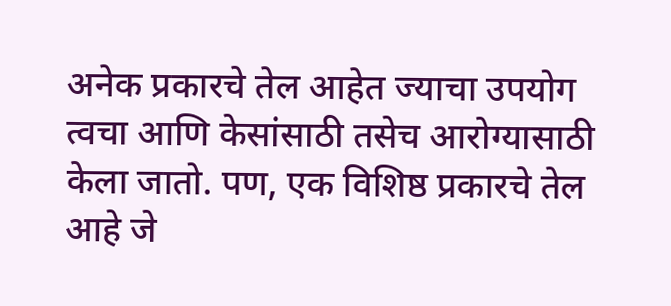अनेक प्रकारचे तेल आहेत ज्याचा उपयोग त्वचा आणि केसांसाठी तसेच आरोग्यासाठी केला जातो. पण, एक विशिष्ठ प्रकारचे तेल आहे जे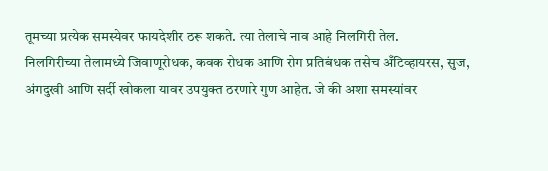तूमच्या प्रत्येक समस्येवर फायदेशीर ठरू शकते. त्या तेलाचे नाव आहे निलगिरी तेल.
निलगिरीच्या तेलामध्ये जिवाणूरोधक, कवक रोधक आणि रोग प्रतिबंधक तसेच अँटिव्हायरस, सुज, अंगदुखी आणि सर्दी खोकला यावर उपयुक्त ठरणारे गुण आहेत. जे की अशा समस्यांवर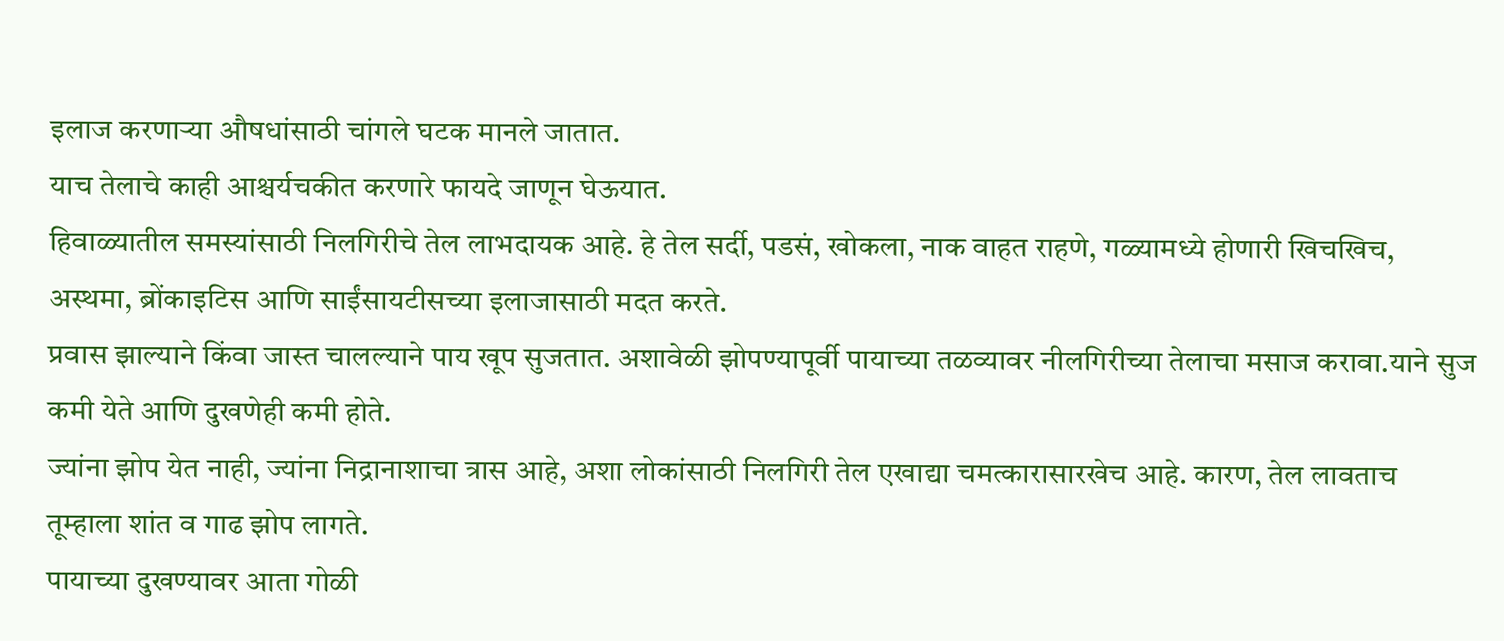इलाज करणाऱ्या औषधांसाठी चांगले घटक मानले जातात.
याच तेलाचे काही आश्चर्यचकीत करणारे फायदे जाणून घेऊयात.
हिवाळ्यातील समस्यांसाठी निलगिरीचे तेल लाभदायक आहे. हे तेल सर्दी, पडसं, खोकला, नाक वाहत राहणे, गळ्यामध्ये होणारी खिचखिच, अस्थमा, ब्रोंकाइटिस आणि साईंसायटीसच्या इलाजासाठी मदत करते.
प्रवास झाल्याने किंवा जास्त चालल्याने पाय खूप सुजतात. अशावेळी झोपण्यापूर्वी पायाच्या तळव्यावर नीलगिरीच्या तेलाचा मसाज करावा.याने सुज कमी येते आणि दुखणेही कमी होते.
ज्यांना झोप येत नाही, ज्यांना निद्रानाशाचा त्रास आहे, अशा लोकांसाठी निलगिरी तेल एखाद्या चमत्कारासारखेच आहे. कारण, तेल लावताच तूम्हाला शांत व गाढ झोप लागते.
पायाच्या दुखण्यावर आता गोळी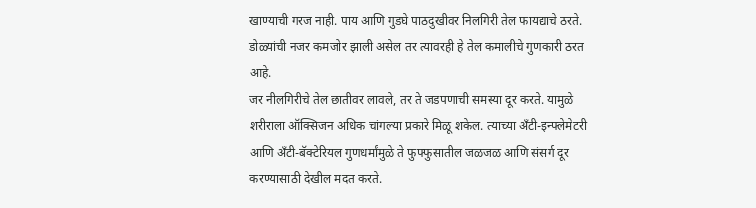खाण्याची गरज नाही. पाय आणि गुडघे पाठदुखीवर निलगिरी तेल फायद्याचे ठरते. डोळ्यांची नजर कमजोर झाली असेल तर त्यावरही हे तेल कमालीचे गुणकारी ठरत आहे.
जर नीलगिरीचे तेल छातीवर लावले, तर ते जडपणाची समस्या दूर करते. यामुळे शरीराला ऑक्सिजन अधिक चांगल्या प्रकारे मिळू शकेल. त्याच्या अँटी-इन्फ्लेमेटरी आणि अँटी-बॅक्टेरियल गुणधर्मांमुळे ते फुफ्फुसातील जळजळ आणि संसर्ग दूर करण्यासाठी देखील मदत करते.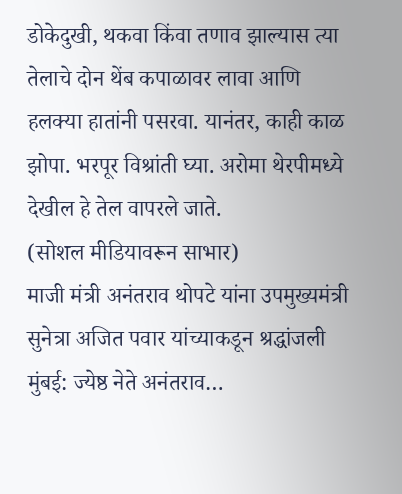डोकेदुखी, थकवा किंवा तणाव झाल्यास त्या तेलाचे दोन थेंब कपाळावर लावा आणि हलक्या हातांनी पसरवा. यानंतर, काही काळ झोपा. भरपूर विश्रांती घ्या. अरोमा थेरपीमध्ये देखील हे तेल वापरले जाते.
(सोशल मीडियावरून साभार)
माजी मंत्री अनंतराव थोपटे यांना उपमुख्यमंत्री सुनेत्रा अजित पवार यांच्याकडून श्रद्धांजली मुंबई: ज्येष्ठ नेते अनंतराव…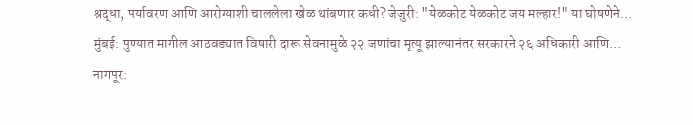श्रद्धा, पर्यावरण आणि आरोग्याशी चाललेला खेळ थांबणार कधी? जेजुरी: "येळकोट येळकोट जय मल्हार!" या घोषणेने…
मुंबई: पुण्यात मागील आठवड्यात विषारी दारू सेवनामुळे २२ जणांचा मृत्यू झाल्यानंतर सरकारने २६ अधिकारी आणि…
नागपूर: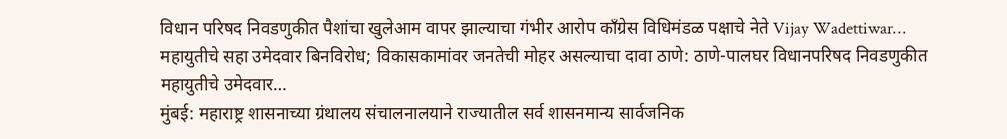विधान परिषद निवडणुकीत पैशांचा खुलेआम वापर झाल्याचा गंभीर आरोप काँग्रेस विधिमंडळ पक्षाचे नेते Vijay Wadettiwar…
महायुतीचे सहा उमेदवार बिनविरोध; विकासकामांवर जनतेची मोहर असल्याचा दावा ठाणे: ठाणे-पालघर विधानपरिषद निवडणुकीत महायुतीचे उमेदवार…
मुंबई: महाराष्ट्र शासनाच्या ग्रंथालय संचालनालयाने राज्यातील सर्व शासनमान्य सार्वजनिक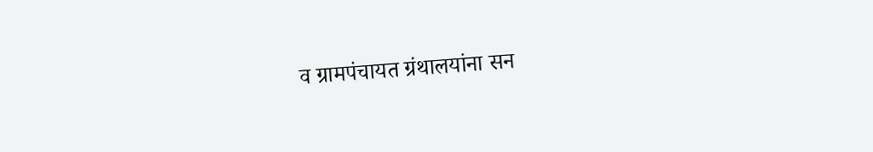व ग्रामपंचायत ग्रंथालयांना सन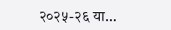२०२५-२६ या…